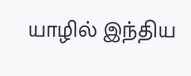யாழில் இந்திய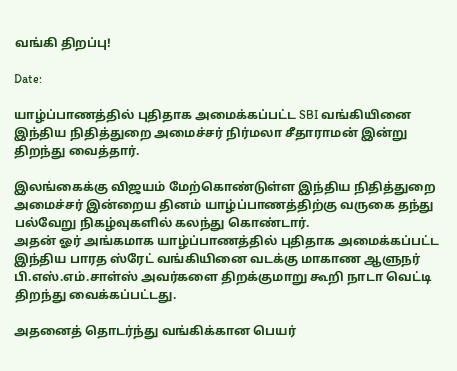வங்கி திறப்பு!

Date:

யாழ்ப்பாணத்தில் புதிதாக அமைக்கப்பட்ட SBI வங்கியினை இந்திய நிதித்துறை அமைச்சர் நிர்மலா சீதாராமன் இன்று திறந்து வைத்தார்.

இலங்கைக்கு விஜயம் மேற்கொண்டுள்ள இந்திய நிதித்துறை அமைச்சர் இன்றைய தினம் யாழ்ப்பாணத்திற்கு வருகை தந்து பல்வேறு நிகழ்வுகளில் கலந்து கொண்டார்.
அதன் ஓர் அங்கமாக யாழ்ப்பாணத்தில் புதிதாக அமைக்கப்பட்ட இந்திய பாரத ஸ்ரேட் வங்கியினை வடக்கு மாகாண ஆளுநர் பி.எஸ்.எம்.சாள்ஸ் அவர்களை திறக்குமாறு கூறி நாடா வெட்டி திறந்து வைக்கப்பட்டது.

அதனைத் தொடர்ந்து வங்கிக்கான பெயர்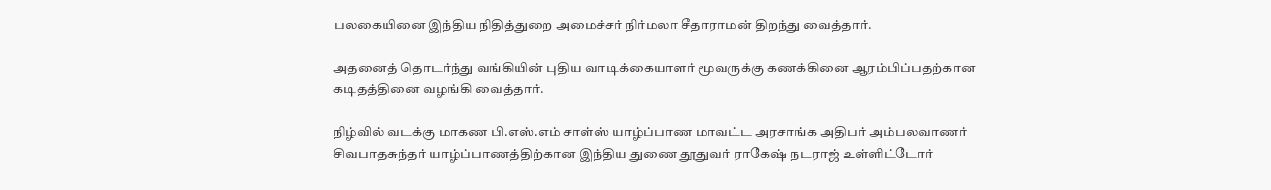பலகையினை இந்திய நிதித்துறை அமைச்சர் நிர்மலா சீதாராமன் திறந்து வைத்தார்.

அதனைத் தொடர்ந்து வங்கியின் புதிய வாடிக்கையாளர் மூவருக்கு கணக்கினை ஆரம்பிப்பதற்கான கடிதத்தினை வழங்கி வைத்தார்.

நிழ்வில் வடக்கு மாகண பி.எஸ்.எம் சாள்ஸ் யாழ்ப்பாண மாவட்ட அரசாங்க அதிபர் அம்பலவாணர் சிவபாதசுந்தர் யாழ்ப்பாணத்திற்கான இந்திய துணை தூதுவர் ராகேஷ் நடராஜ் உள்ளிட்டோர்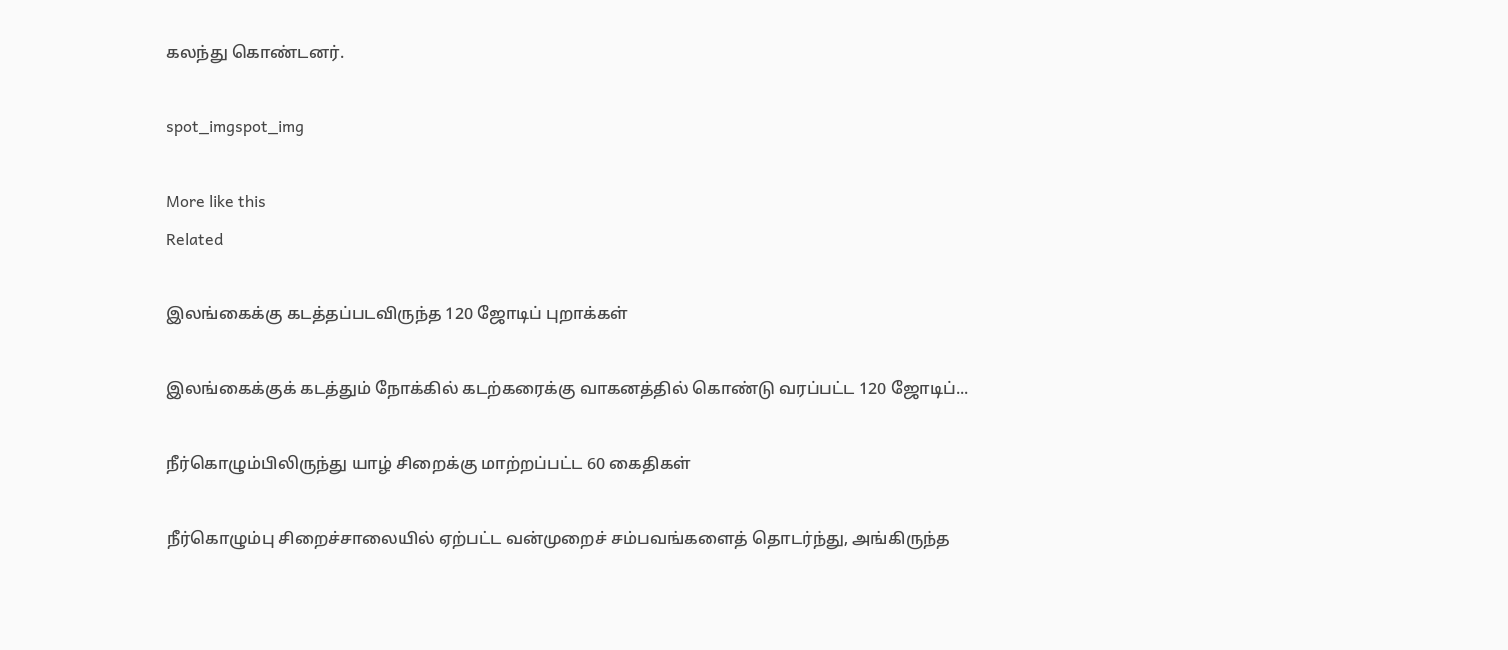கலந்து கொண்டனர்.

spot_imgspot_img

More like this
Related

இலங்கைக்கு கடத்தப்படவிருந்த 120 ஜோடிப் புறாக்கள்

இலங்கைக்குக் கடத்தும் நோக்கில் கடற்கரைக்கு வாகனத்தில் கொண்டு வரப்பட்ட 120 ஜோடிப்...

நீர்கொழும்பிலிருந்து யாழ் சிறைக்கு மாற்றப்பட்ட 60 கைதிகள்

நீர்கொழும்பு சிறைச்சாலையில் ஏற்பட்ட வன்முறைச் சம்பவங்களைத் தொடர்ந்து, அங்கிருந்த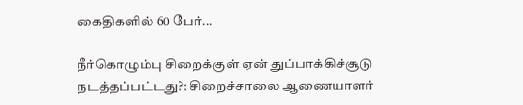கைதிகளில் 60 பேர்...

நீர்கொழும்பு சிறைக்குள் ஏன் துப்பாக்கிச்சூடு நடத்தப்பட்டது?: சிறைச்சாலை ஆணையாளர்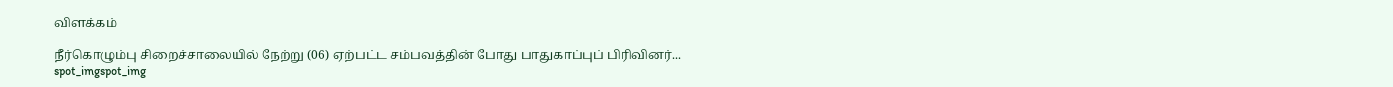விளக்கம்

நீர்கொழும்பு சிறைச்சாலையில் நேற்று (06) ஏற்பட்ட சம்பவத்தின் போது பாதுகாப்புப் பிரிவினர்...
spot_imgspot_img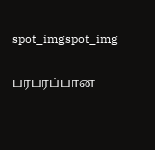spot_imgspot_img

பரபரப்பான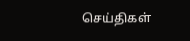செய்திகள்